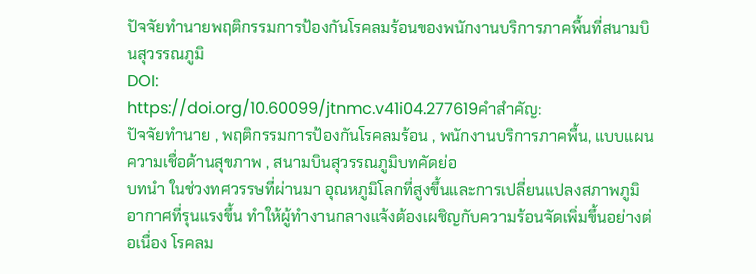ปัจจัยทำนายพฤติกรรมการป้องกันโรคลมร้อนของพนักงานบริการภาคพื้นที่สนามบินสุวรรณภูมิ
DOI:
https://doi.org/10.60099/jtnmc.v41i04.277619คำสำคัญ:
ปัจจัยทำนาย , พฤติกรรมการป้องกันโรคลมร้อน , พนักงานบริการภาคพื้น, แบบแผนความเชื่อด้านสุขภาพ , สนามบินสุวรรณภูมิบทคัดย่อ
บทนำ ในช่วงทศวรรษที่ผ่านมา อุณหภูมิโลกที่สูงขึ้นและการเปลี่ยนแปลงสภาพภูมิอากาศที่รุนแรงขึ้น ทำให้ผู้ทำงานกลางแจ้งต้องเผชิญกับความร้อนจัดเพิ่มขึ้นอย่างต่อเนื่อง โรคลม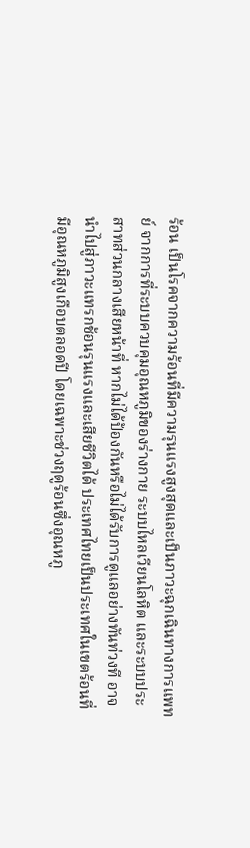ร้อน เป็นโรคจากความร้อนที่มีความรุนแรงสูงสุดและเป็นภาวะฉุกเฉินทางการแพทย์ จากการที่ระบบควบคุมอุณหภูมิของร่างกาย ระบบไหลเวียนโลหิต และระบบประสาทส่วนกลางเสียหน้าที่ หากไม่ได้ป้องกันหรือไม่ได้รับการดูแลอย่างทันท่วงที อาจนำไปสู่ภาวะแทรกช้อนรุนแรงและเสียชีวิตได้ ประเทศไทยเป็นประเทศในเขตร้อนที่มีอุณหภูมิสูงเกือบตลอดปี โดยเฉพาะช่วงฤดูร้อนซึ่งอุณหภู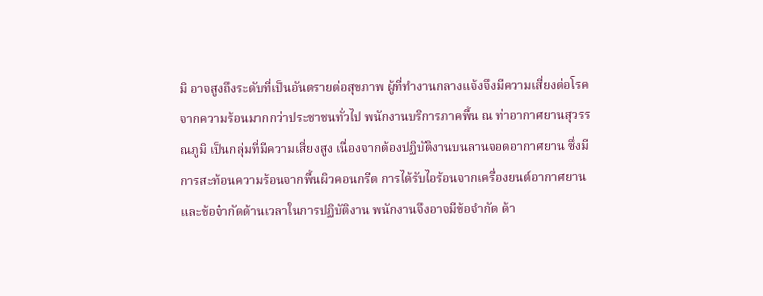มิ อาจสูงถึงระดับที่เป็นอันตรายต่อสุขภาพ ผู้ที่ทำงานกลางแจ้งจึงมีความเสี่ยงต่อโรคจากความร้อนมากกว่าประชาชนทั่วไป พนักงานบริการภาคพื้น ณ ท่าอากาศยานสุวรรณภูมิ เป็นกลุ่มที่มีความเสี่ยงสูง เนื่องจากต้องปฏิบัติงานบนลานจอดอากาศยาน ซึ่งมีการสะท้อนความร้อนจากพื้นผิวคอนกรีต การได้รับไอร้อนจากเครื่องยนต์อากาศยาน และข้อจ๋ากัดด้านเวลาในการปฏิบัติงาน พนักงานจึงอาจมีข้อจำกัด ด้า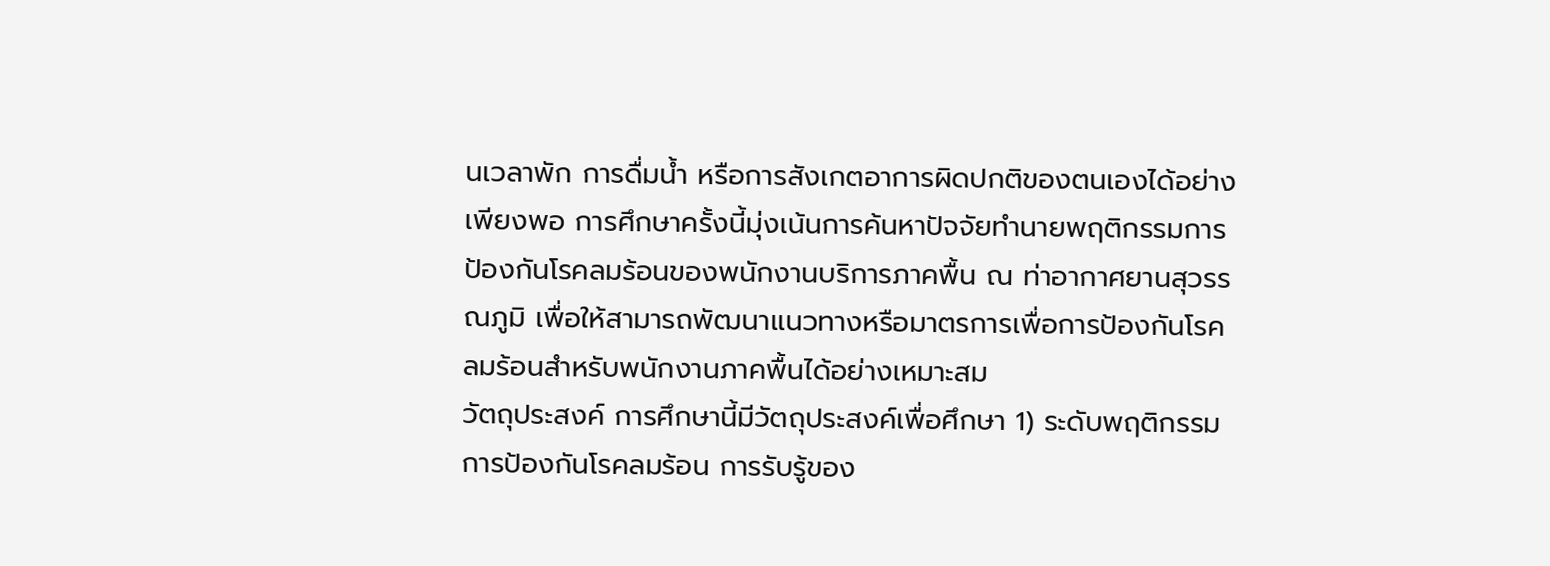นเวลาพัก การดื่มน้ำ หรือการสังเกตอาการผิดปกติของตนเองได้อย่างเพียงพอ การศึกษาครั้งนี้มุ่งเน้นการค้นหาปัจจัยทำนายพฤติกรรมการป้องกันโรคลมร้อนของพนักงานบริการภาคพื้น ณ ท่าอากาศยานสุวรรณภูมิ เพื่อให้สามารถพัฒนาแนวทางหรือมาตรการเพื่อการป้องกันโรคลมร้อนสำหรับพนักงานภาคพื้นได้อย่างเหมาะสม
วัตถุประสงค์ การศึกษานี้มีวัตถุประสงค์เพื่อศึกษา 1) ระดับพฤติกรรมการป้องกันโรคลมร้อน การรับรู้ของ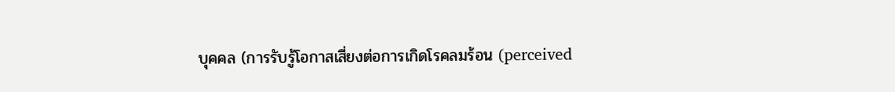บุคคล (การรับรู้โอกาสเสี่ยงต่อการเกิดโรคลมร้อน (perceived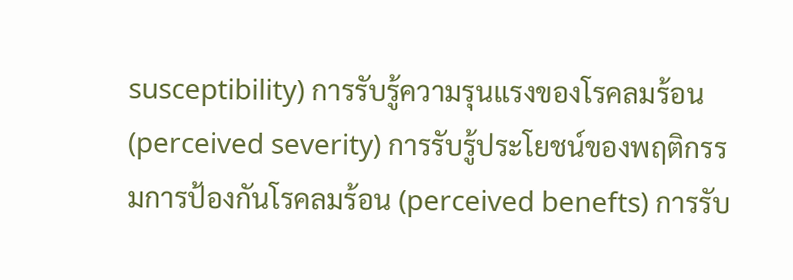susceptibility) การรับรู้ความรุนแรงของโรคลมร้อน (perceived severity) การรับรู้ประโยชน์ของพฤติกรรมการป้องกันโรคลมร้อน (perceived benefts) การรับ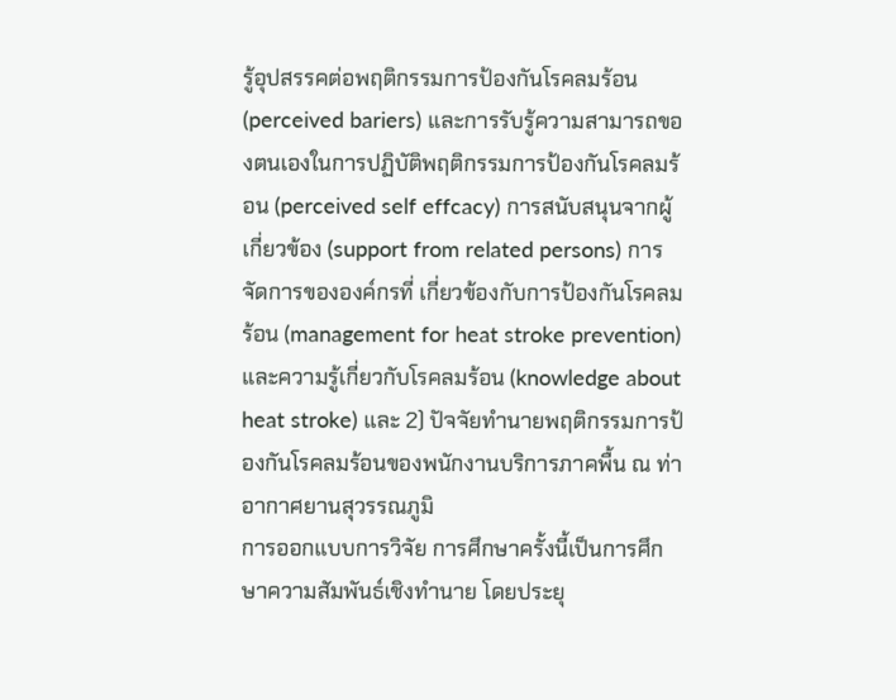รู้อุปสรรคต่อพฤติกรรมการป้องกันโรคลมร้อน (perceived bariers) และการรับรู้ความสามารถของตนเองในการปฏิบัติพฤติกรรมการป้องกันโรคลมร้อน (perceived self effcacy) การสนับสนุนจากผู้เกี่ยวข้อง (support from related persons) การจัดการขององค์กรที่ เกี่ยวข้องกับการป้องกันโรคลมร้อน (management for heat stroke prevention) และความรู้เกี่ยวกับโรคลมร้อน (knowledge about heat stroke) และ 2) ปัจจัยทำนายพฤติกรรมการป้องกันโรคลมร้อนของพนักงานบริการภาคพื้น ณ ท่าอากาศยานสุวรรณภูมิ
การออกแบบการวิจัย การศึกษาครั้งนี้เป็นการศึกษาความสัมพันธ์เชิงทำนาย โดยประยุ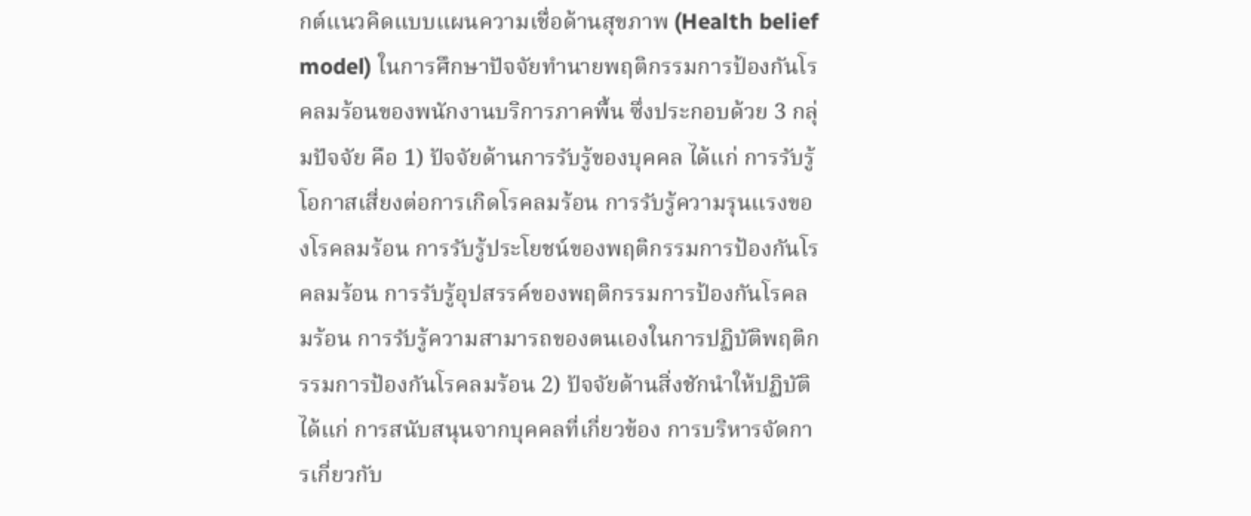กต์แนวคิดแบบแผนความเชื่อด้านสุขภาพ (Health belief model) ในการศึกษาปัจจัยทำนายพฤติกรรมการป้องกันโรคลมร้อนของพนักงานบริการภาคพื้น ซึ่งประกอบด้วย 3 กลุ่มปัจจัย คือ 1) ปัจจัยด้านการรับรู้ของบุคคล ได้แก่ การรับรู้โอกาสเสี่ยงต่อการเกิดโรคลมร้อน การรับรู้ความรุนแรงของโรคลมร้อน การรับรู้ประโยชน์ของพฤติกรรมการป้องกันโรคลมร้อน การรับรู้อุปสรรค์ของพฤติกรรมการป้องกันโรคลมร้อน การรับรู้ความสามารถของตนเองในการปฏิบัติพฤติกรรมการป้องกันโรคลมร้อน 2) ปัจจัยด้านสิ่งชักนำให้ปฏิบัติ ได้แก่ การสนับสนุนจากบุคคลที่เกี่ยวข้อง การบริหารจัดการเกี่ยวกับ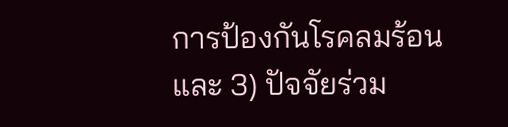การป้องกันโรคลมร้อน และ 3) ปัจจัยร่วม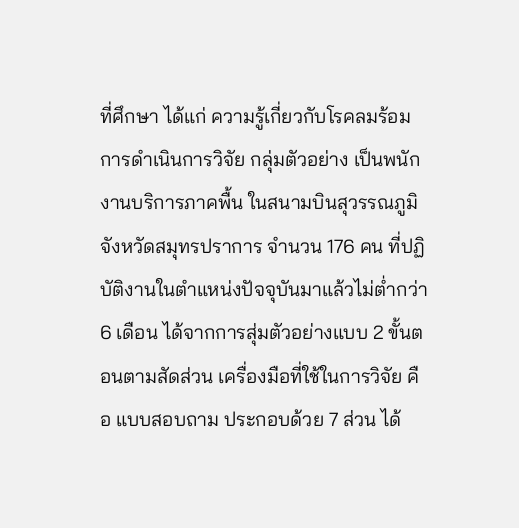ที่ศึกษา ได้แก่ ความรู้เกี่ยวกับโรคลมร้อม
การดำเนินการวิจัย กลุ่มตัวอย่าง เป็นพนักงานบริการภาคพื้น ในสนามบินสุวรรณภูมิ จังหวัดสมุทรปราการ จำนวน 176 คน ที่ปฏิบัติงานในตำแหน่งปัจจุบันมาแล้วไม่ต่ำกว่า 6 เดือน ได้จากการสุ่มตัวอย่างแบบ 2 ขั้นตอนตามสัดส่วน เครื่องมือที่ใช้ในการวิจัย คือ แบบสอบถาม ประกอบด้วย 7 ส่วน ได้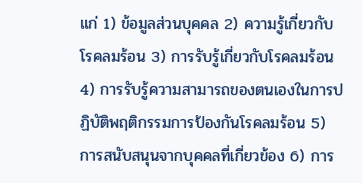แก่ 1) ข้อมูลส่วนบุคคล 2) ความรู้เกี่ยวกับโรคลมร้อน 3) การรับรู้เกี่ยวกับโรคลมร้อน 4) การรับรู้ความสามารถของตนเองในการปฏิบัติพฤติกรรมการป้องกันโรคลมร้อน 5) การสนับสนุนจากบุคคลที่เกี่ยวข้อง 6) การ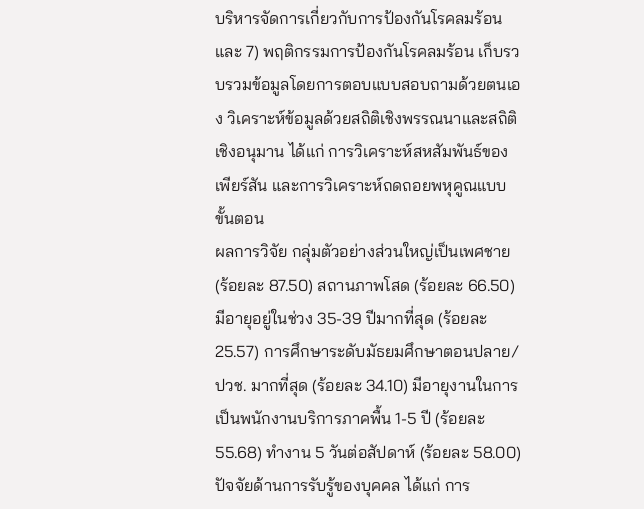บริหารจัดการเกี่ยวกับการป้องกันโรคลมร้อน และ 7) พฤติกรรมการป้องกันโรคลมร้อน เก็บรวบรวมข้อมูลโดยการตอบแบบสอบถามด้วยตนเอง วิเคราะห์ข้อมูลด้วยสถิติเชิงพรรณนาและสถิติเชิงอนุมาน ได้แก่ การวิเคราะห์สหสัมพันธ์ของเพียร์สัน และการวิเคราะห์ถดถอยพหุคูณแบบขั้นตอน
ผลการวิจัย กลุ่มตัวอย่างส่วนใหญ่เป็นเพศชาย (ร้อยละ 87.50) สถานภาพโสด (ร้อยละ 66.50) มีอายุอยู่ในช่วง 35-39 ปีมากที่สุด (ร้อยละ 25.57) การศึกษาระดับมัธยมศึกษาตอนปลาย/ปวช. มากที่สุด (ร้อยละ 34.10) มีอายุงานในการเป็นพนักงานบริการภาคพื้น 1-5 ปี (ร้อยละ 55.68) ทำงาน 5 วันต่อสัปดาห์ (ร้อยละ 58.00) ปัจจัยด้านการรับรู้ของบุคคล ได้แก่ การ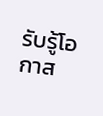รับรู้โอกาส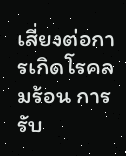เสี่ยงต่อการเกิดโรคลมร้อน การรับ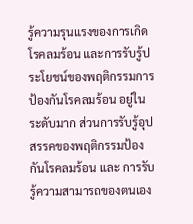รู้ความรุนแรงของการเกิดโรคลมร้อน และการรับรู้ประโยชน์ของพฤติกรรมการป้องกันโรคลมร้อน อยู่ในระดับมาก ส่วนการรับรู้อุปสรรคของพฤติกรรมป้องกันโรคลมร้อน และ การรับรู้ความสามารถของตนเอง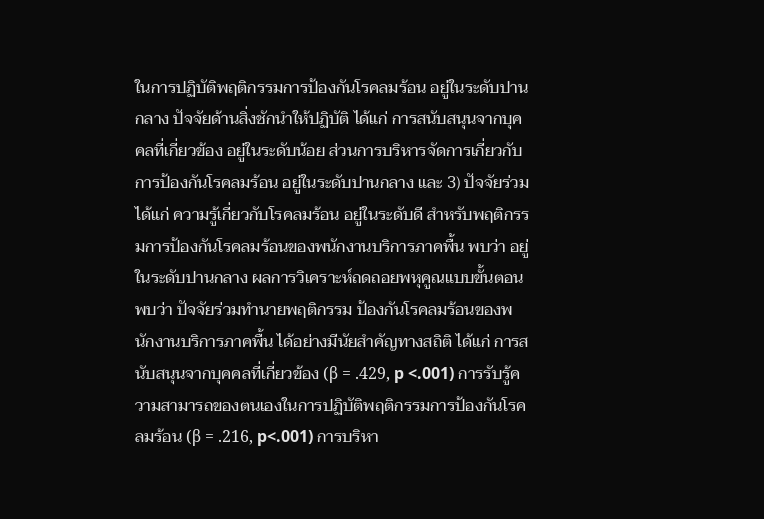ในการปฏิบัติพฤติกรรมการป้องกันโรคลมร้อน อยู่ในระดับปานกลาง ปัจจัยด้านสิ่งชักนำให้ปฏิบัติ ได้แก่ การสนับสนุนจากบุคคลที่เกี่ยวข้อง อยู่ในระดับน้อย ส่วนการบริหารจัดการเกี่ยวกับการป้องกันโรคลมร้อน อยู่ในระดับปานกลาง และ 3) ปัจจัยร่วม ได้แก่ ความรู้เกี่ยวกับโรคลมร้อน อยู่ในระดับดี สำหรับพฤติกรรมการป้องกันโรคลมร้อนของพนักงานบริการภาคพื้น พบว่า อยู่ในระดับปานกลาง ผลการวิเคราะห์ถดถอยพหุคูณแบบขั้นตอน พบว่า ปัจจัยร่วมทำนายพฤติกรรม ป้องกันโรคลมร้อนของพนักงานบริการภาคพื้น ได้อย่างมีนัยสำคัญทางสถิติ ได้แก่ การสนับสนุนจากบุคคลที่เกี่ยวข้อง (β = .429, p <.001) การรับรู้ความสามารถของตนเองในการปฏิบัติพฤติกรรมการป้องกันโรคลมร้อน (β = .216, p<.001) การบริหา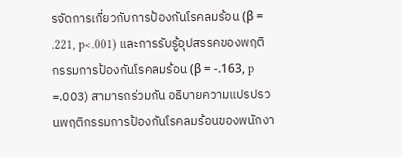รจัดการเกี่ยวกับการป้องกันโรคลมร้อน (β = .221, p<.001) และการรับรู้อุปสรรคของพฤติกรรมการป้องกันโรคลมร้อน (β = -.163, p =.003) สามารถร่วมกัน อธิบายความแปรปรวนพฤติกรรมการป้องกันโรคลมร้อนของพนักงา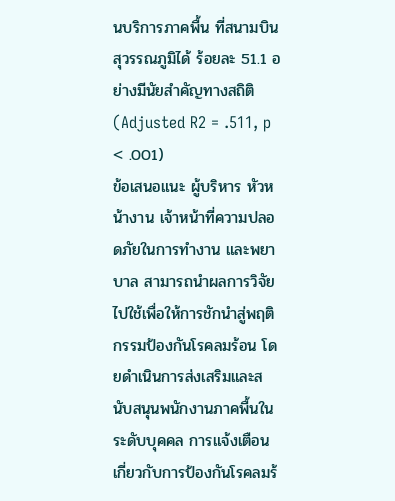นบริการภาคพื้น ที่สนามบินสุวรรณภูมิได้ ร้อยละ 51.1 อย่างมีนัยสำคัญทางสถิติ (Adjusted R2 = .511, p < .001)
ข้อเสนอแนะ ผู้บริหาร หัวหน้างาน เจ้าหน้าที่ความปลอดภัยในการทำงาน และพยาบาล สามารถนำผลการวิจัยไปใช้เพื่อให้การชักนำสู่พฤติกรรมป้องกันโรคลมร้อน โดยดำเนินการส่งเสริมและสนับสนุนพนักงานภาคพื้นในระดับบุคคล การแจ้งเตือนเกี่ยวกับการป้องกันโรคลมร้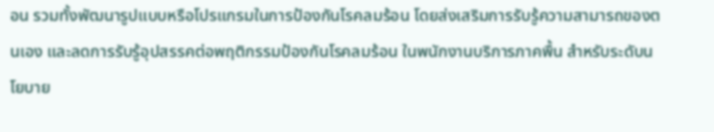อน รวมทั้งพัฒนารูปแบบหรือโปรแกรมในการป้องกันโรคลมร้อน โดยส่งเสริมการรับรู้ความสามารถของตนเอง และลดการรับรู้อุปสรรคต่อพฤติกรรมป้องกันโรคลมร้อน ในพนักงานบริการภาคพื้น สำหรับระดับนโยบาย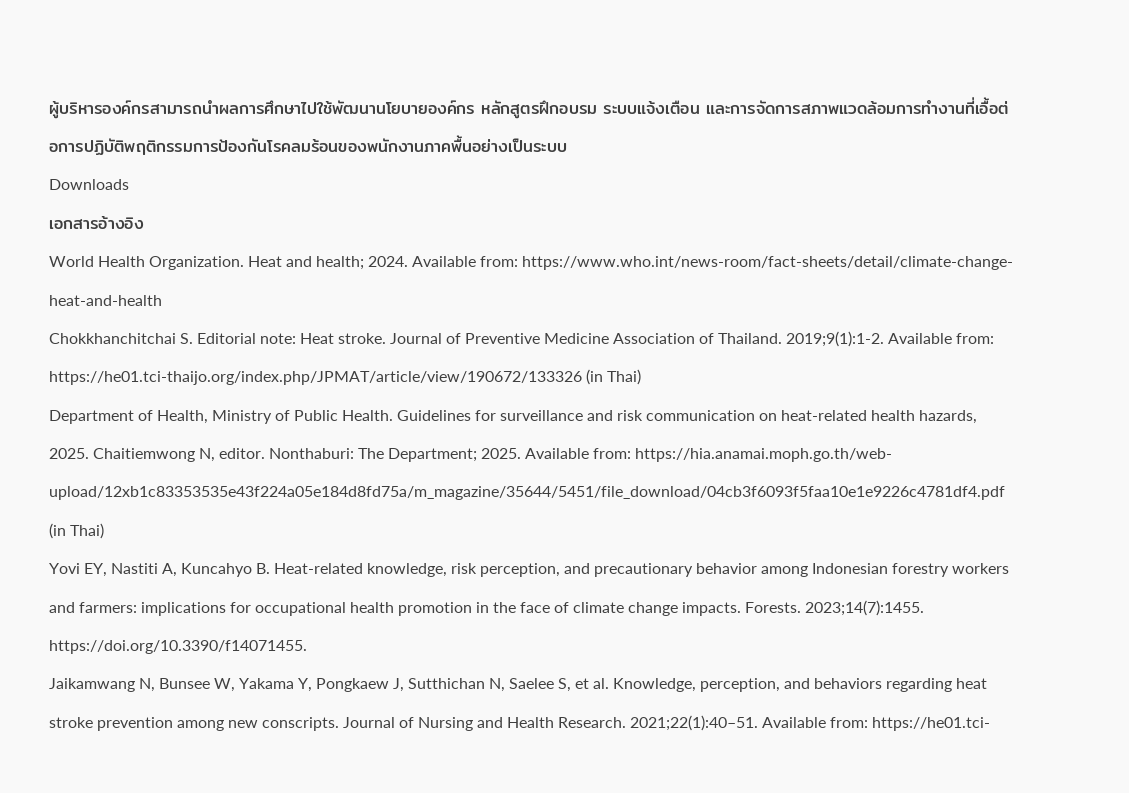ผู้บริหารองค์กรสามารถนำผลการศึกษาไปใช้พัฒนานโยบายองค์กร หลักสูตรฝึกอบรม ระบบแจ้งเตือน และการจัดการสภาพแวดล้อมการทำงานที่เอื้อต่อการปฏิบัติพฤติกรรมการป้องกันโรคลมร้อนของพนักงานภาคพื้นอย่างเป็นระบบ
Downloads
เอกสารอ้างอิง
World Health Organization. Heat and health; 2024. Available from: https://www.who.int/news-room/fact-sheets/detail/climate-change-heat-and-health
Chokkhanchitchai S. Editorial note: Heat stroke. Journal of Preventive Medicine Association of Thailand. 2019;9(1):1-2. Available from: https://he01.tci-thaijo.org/index.php/JPMAT/article/view/190672/133326 (in Thai)
Department of Health, Ministry of Public Health. Guidelines for surveillance and risk communication on heat-related health hazards, 2025. Chaitiemwong N, editor. Nonthaburi: The Department; 2025. Available from: https://hia.anamai.moph.go.th/web-upload/12xb1c83353535e43f224a05e184d8fd75a/m_magazine/35644/5451/file_download/04cb3f6093f5faa10e1e9226c4781df4.pdf (in Thai)
Yovi EY, Nastiti A, Kuncahyo B. Heat-related knowledge, risk perception, and precautionary behavior among Indonesian forestry workers and farmers: implications for occupational health promotion in the face of climate change impacts. Forests. 2023;14(7):1455. https://doi.org/10.3390/f14071455.
Jaikamwang N, Bunsee W, Yakama Y, Pongkaew J, Sutthichan N, Saelee S, et al. Knowledge, perception, and behaviors regarding heat stroke prevention among new conscripts. Journal of Nursing and Health Research. 2021;22(1):40–51. Available from: https://he01.tci-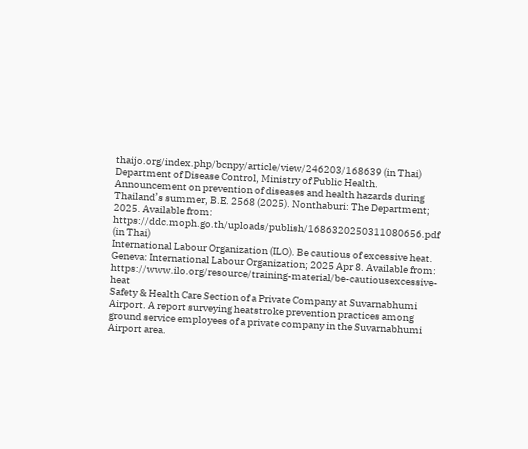thaijo.org/index.php/bcnpy/article/view/246203/168639 (in Thai)
Department of Disease Control, Ministry of Public Health. Announcement on prevention of diseases and health hazards during Thailand’s summer, B.E. 2568 (2025). Nonthaburi: The Department; 2025. Available from: https://ddc.moph.go.th/uploads/publish/1686320250311080656.pdf (in Thai)
International Labour Organization (ILO). Be cautious of excessive heat. Geneva: International Labour Organization; 2025 Apr 8. Available from: https://www.ilo.org/resource/training-material/be-cautiousexcessive-heat
Safety & Health Care Section of a Private Company at Suvarnabhumi Airport. A report surveying heatstroke prevention practices among ground service employees of a private company in the Suvarnabhumi Airport area.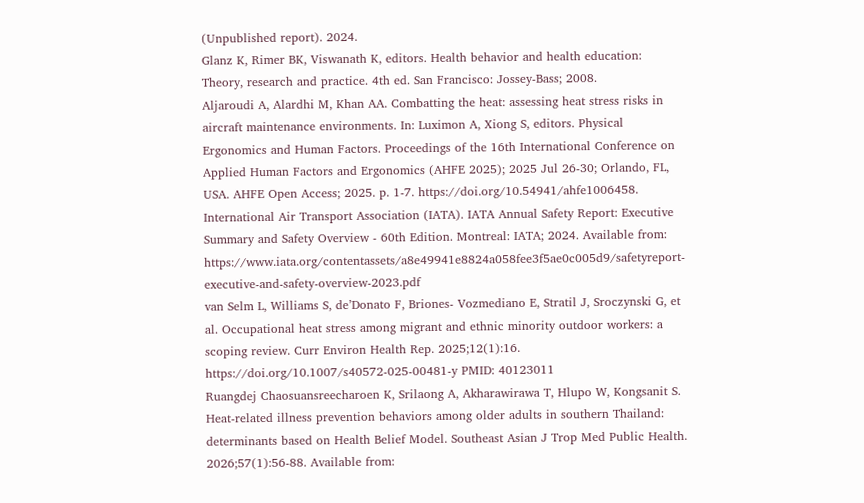(Unpublished report). 2024.
Glanz K, Rimer BK, Viswanath K, editors. Health behavior and health education: Theory, research and practice. 4th ed. San Francisco: Jossey-Bass; 2008.
Aljaroudi A, Alardhi M, Khan AA. Combatting the heat: assessing heat stress risks in aircraft maintenance environments. In: Luximon A, Xiong S, editors. Physical Ergonomics and Human Factors. Proceedings of the 16th International Conference on Applied Human Factors and Ergonomics (AHFE 2025); 2025 Jul 26-30; Orlando, FL, USA. AHFE Open Access; 2025. p. 1-7. https://doi.org/10.54941/ahfe1006458.
International Air Transport Association (IATA). IATA Annual Safety Report: Executive Summary and Safety Overview - 60th Edition. Montreal: IATA; 2024. Available from: https://www.iata.org/contentassets/a8e49941e8824a058fee3f5ae0c005d9/safetyreport-executive-and-safety-overview-2023.pdf
van Selm L, Williams S, de’Donato F, Briones- Vozmediano E, Stratil J, Sroczynski G, et al. Occupational heat stress among migrant and ethnic minority outdoor workers: a scoping review. Curr Environ Health Rep. 2025;12(1):16. https://doi.org/10.1007/s40572-025-00481-y PMID: 40123011
Ruangdej Chaosuansreecharoen K, Srilaong A, Akharawirawa T, Hlupo W, Kongsanit S. Heat-related illness prevention behaviors among older adults in southern Thailand: determinants based on Health Belief Model. Southeast Asian J Trop Med Public Health. 2026;57(1):56-88. Available from: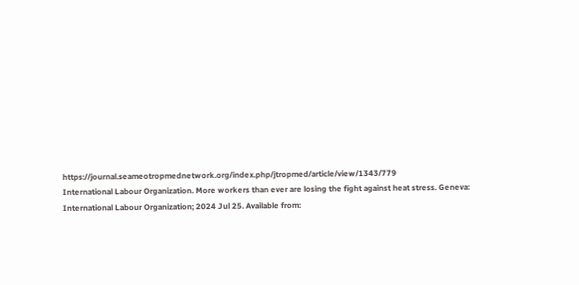https://journal.seameotropmednetwork.org/index.php/jtropmed/article/view/1343/779
International Labour Organization. More workers than ever are losing the fight against heat stress. Geneva: International Labour Organization; 2024 Jul 25. Available from: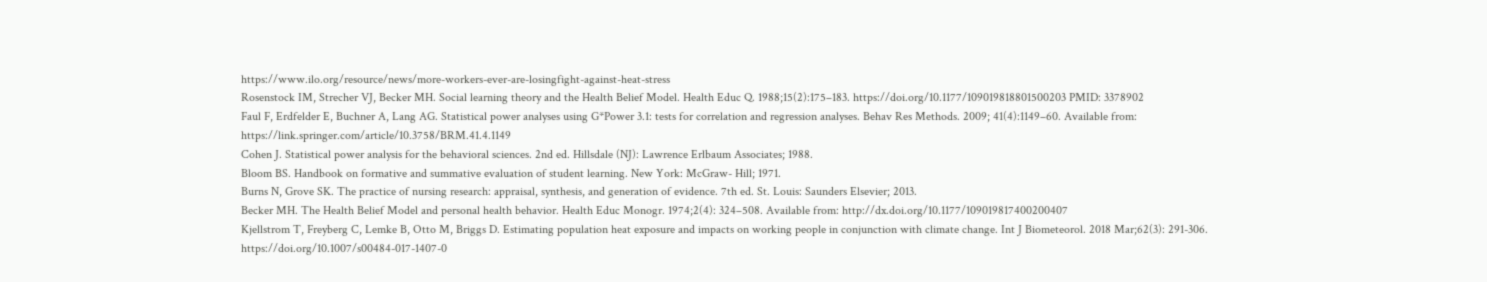https://www.ilo.org/resource/news/more-workers-ever-are-losingfight-against-heat-stress
Rosenstock IM, Strecher VJ, Becker MH. Social learning theory and the Health Belief Model. Health Educ Q. 1988;15(2):175–183. https://doi.org/10.1177/109019818801500203 PMID: 3378902
Faul F, Erdfelder E, Buchner A, Lang AG. Statistical power analyses using G*Power 3.1: tests for correlation and regression analyses. Behav Res Methods. 2009; 41(4):1149–60. Available from: https://link.springer.com/article/10.3758/BRM.41.4.1149
Cohen J. Statistical power analysis for the behavioral sciences. 2nd ed. Hillsdale (NJ): Lawrence Erlbaum Associates; 1988.
Bloom BS. Handbook on formative and summative evaluation of student learning. New York: McGraw- Hill; 1971.
Burns N, Grove SK. The practice of nursing research: appraisal, synthesis, and generation of evidence. 7th ed. St. Louis: Saunders Elsevier; 2013.
Becker MH. The Health Belief Model and personal health behavior. Health Educ Monogr. 1974;2(4): 324–508. Available from: http://dx.doi.org/10.1177/109019817400200407
Kjellstrom T, Freyberg C, Lemke B, Otto M, Briggs D. Estimating population heat exposure and impacts on working people in conjunction with climate change. Int J Biometeorol. 2018 Mar;62(3): 291-306. https://doi.org/10.1007/s00484-017-1407-0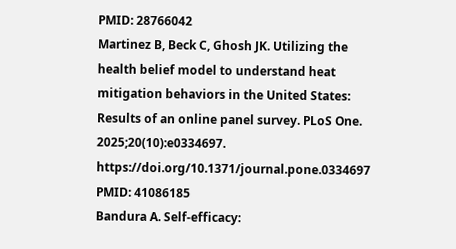PMID: 28766042
Martinez B, Beck C, Ghosh JK. Utilizing the health belief model to understand heat mitigation behaviors in the United States: Results of an online panel survey. PLoS One. 2025;20(10):e0334697. https://doi.org/10.1371/journal.pone.0334697 PMID: 41086185
Bandura A. Self-efficacy: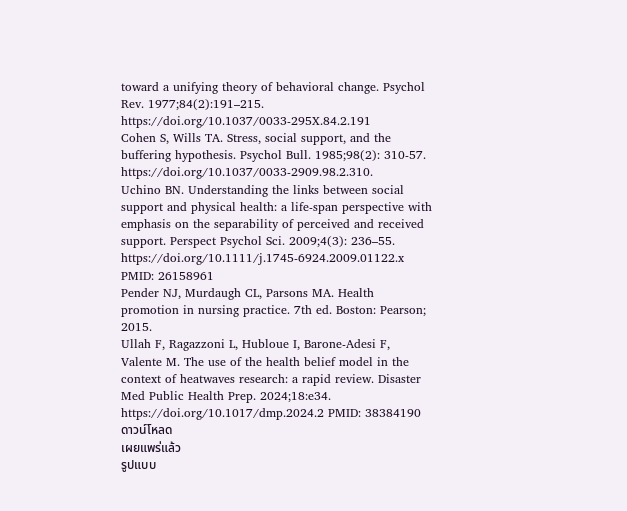toward a unifying theory of behavioral change. Psychol Rev. 1977;84(2):191–215. https://doi.org/10.1037/0033-295X.84.2.191
Cohen S, Wills TA. Stress, social support, and the buffering hypothesis. Psychol Bull. 1985;98(2): 310-57. https://doi.org/10.1037/0033-2909.98.2.310.
Uchino BN. Understanding the links between social support and physical health: a life-span perspective with emphasis on the separability of perceived and received support. Perspect Psychol Sci. 2009;4(3): 236–55. https://doi.org/10.1111/j.1745-6924.2009.01122.x PMID: 26158961
Pender NJ, Murdaugh CL, Parsons MA. Health promotion in nursing practice. 7th ed. Boston: Pearson; 2015.
Ullah F, Ragazzoni L, Hubloue I, Barone-Adesi F, Valente M. The use of the health belief model in the context of heatwaves research: a rapid review. Disaster Med Public Health Prep. 2024;18:e34. https://doi.org/10.1017/dmp.2024.2 PMID: 38384190
ดาวน์โหลด
เผยแพร่แล้ว
รูปแบบ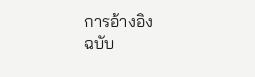การอ้างอิง
ฉบับ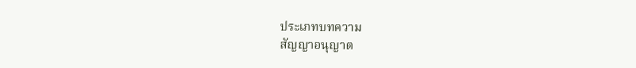ประเภทบทความ
สัญญาอนุญาต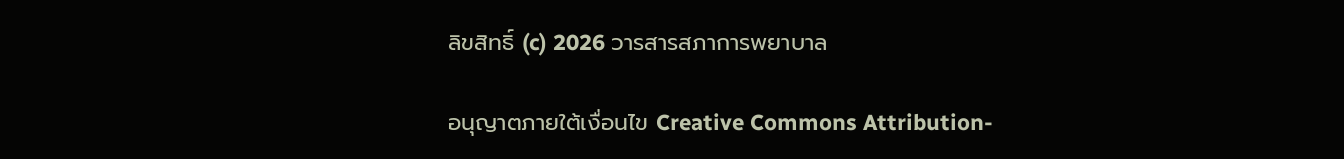ลิขสิทธิ์ (c) 2026 วารสารสภาการพยาบาล

อนุญาตภายใต้เงื่อนไข Creative Commons Attribution-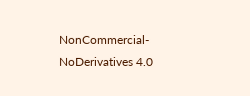NonCommercial-NoDerivatives 4.0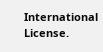International License.